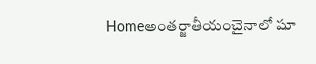Homeఅంతర్జాతీయంచైనాలో షూ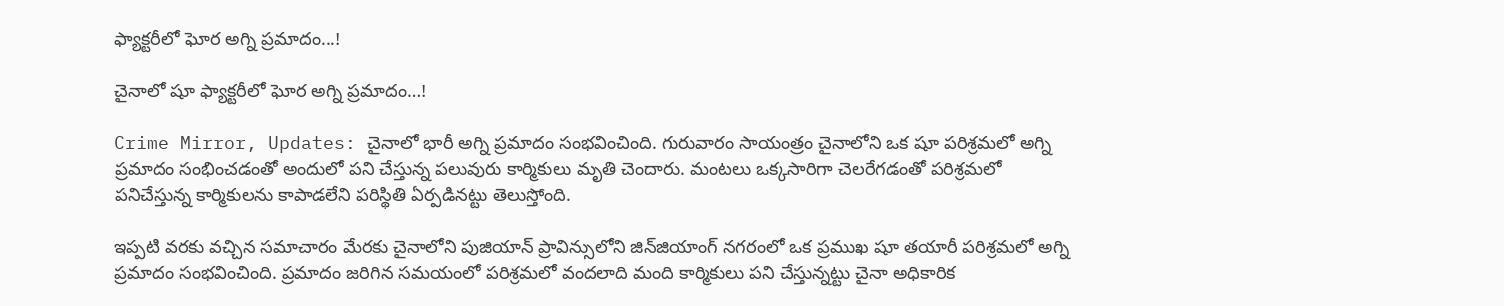ఫ్యాక్టరీలో ఘోర అగ్ని ప్రమాదం...!

చైనాలో షూ ఫ్యాక్టరీలో ఘోర అగ్ని ప్రమాదం…!

Crime Mirror, Updates: చైనాలో భారీ అగ్ని ప్రమాదం సంభవించింది. గురువారం సాయంత్రం చైనాలోని ఒక షూ పరిశ్రమలో అగ్ని ప్రమాదం సంభించడంతో అందులో పని చేస్తున్న పలువురు కార్మికులు మృతి చెందారు. మంటలు ఒక్కసారిగా చెలరేగడంతో పరిశ్రమలో పనిచేస్తున్న కార్మికులను కాపాడలేని పరిస్థితి ఏర్పడినట్టు తెలుస్తోంది.

ఇప్పటి వరకు వచ్చిన సమాచారం మేరకు చైనాలోని పుజియాన్‌ ప్రావిన్సులోని జిన్‌జియాంగ్‌ నగరంలో ఒక ప్రముఖ షూ తయారీ పరిశ్రమలో అగ్ని ప్రమాదం సంభవించింది. ప్రమాదం జరిగిన సమయంలో పరిశ్రమలో వందలాది మంది కార్మికులు పని చేస్తున్నట్టు చైనా అధికారిక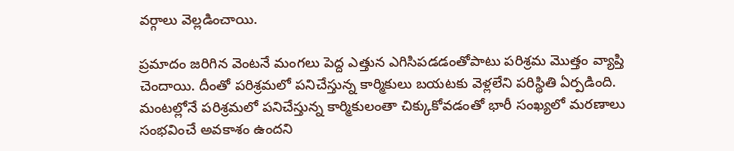వర్గాలు వెల్లడించాయి.

ప్రమాదం జరిగిన వెంటనే మంగలు పెద్ద ఎత్తున ఎగిసిపడడంతోపాటు పరిశ్రమ మొత్తం వ్యాప్తి చెందాయి. దీంతో పరిశ్రమలో పనిచేస్తున్న కార్మికులు బయటకు వెళ్లలేని పరిస్థితి ఏర్పడింది. మంటల్లోనే పరిశ్రమలో పనిచేస్తున్న కార్మికులంతా చిక్కుకోవడంతో భారీ సంఖ్యలో మరణాలు సంభవించే అవకాశం ఉందని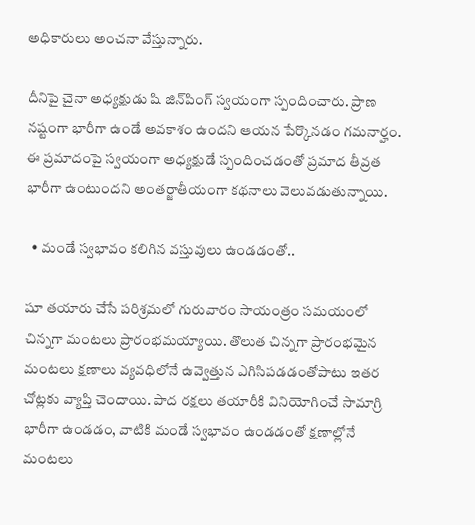అధికారులు అంచనా వేస్తున్నారు.

దీనిపై చైనా అధ్యక్షుడు షి జిన్‌పింగ్‌ స్వయంగా స్పందించారు. ప్రాణ నష్టంగా భారీగా ఉండే అవకాశం ఉందని ఆయన పేర్కొనడం గమనార్హం. ఈ ప్రమాదంపై స్వయంగా అధ్యక్షుడే స్పందించడంతో ప్రమాద తీవ్రత భారీగా ఉంటుందని అంతర్జాతీయంగా కథనాలు వెలువడుతున్నాయి.

  • మండే స్వభావం కలిగిన వస్తువులు ఉండడంతో..

షూ తయారు చేసే పరిశ్రమలో గురువారం సాయంత్రం సమయంలో చిన్నగా మంటలు ప్రారంభమయ్యాయి. తొలుత చిన్నగా ప్రారంభమైన మంటలు క్షణాలు వ్యవధిలోనే ఉవ్వెత్తున ఎగిసిపడడంతోపాటు ఇతర చోట్లకు వ్యాప్తి చెందాయి. పాద రక్షలు తయారీకి వినియోగించే సామాగ్రి భారీగా ఉండడం, వాటికి మండే స్వభావం ఉండడంతో క్షణాల్లోనే మంటలు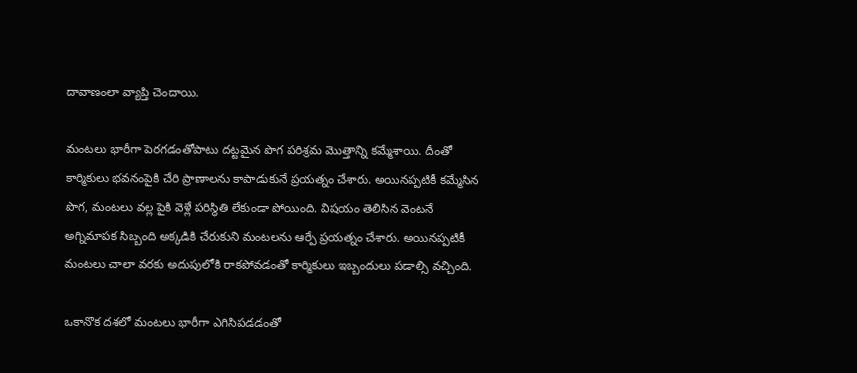దావాణంలా వ్యాప్తి చెందాయి.

మంటలు భారీగా పెరగడంతోపాటు దట్టమైన పొగ పరిశ్రమ మొత్తాన్ని కమ్మేశాయి. దీంతో కార్మికులు భవనంపైకి చేరి ప్రాణాలను కాపాడుకునే ప్రయత్నం చేశారు. అయినప్పటికీ కమ్మేసిన పొగ, మంటలు వల్ల పైకి వెళ్లే పరిస్థితి లేకుండా పోయింది. విషయం తెలిసిన వెంటనే అగ్నిమాపక సిబ్బంది అక్కడికి చేరుకుని మంటలను ఆర్పే ప్రయత్నం చేశారు. అయినప్పటికీ మంటలు చాలా వరకు అదుపులోకి రాకపోవడంతో కార్మికులు ఇబ్బందులు పడాల్సి వచ్చింది.

ఒకానొక దశలో మంటలు భారీగా ఎగిసిపడడంతో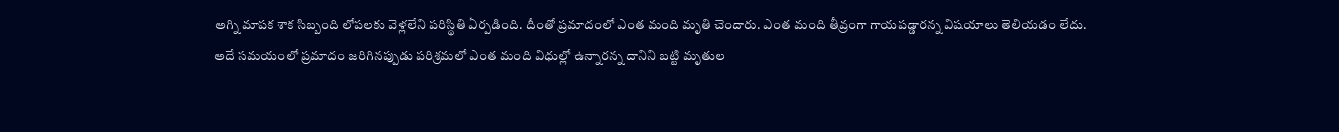అగ్ని మాపక శాక సిబ్బంది లోపలకు వెళ్లలేని పరిస్థితి ఏర్పడింది. దీంతో ప్రమాదంలో ఎంత మంది మృతి చెందారు. ఎంత మంది తీవ్రంగా గాయపడ్డారన్న విషయాలు తెలియడం లేదు. అదే సమయంలో ప్రమాదం జరిగినప్పుడు పరిశ్రమలో ఎంత మంది విధుల్లో ఉన్నారన్న దానిని బట్టి మృతుల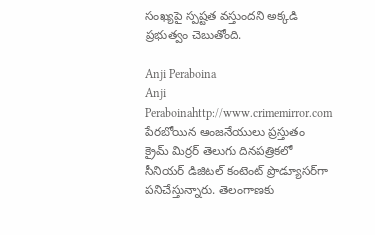సంఖ్యపై స్పష్టత వస్తుందని అక్కడి ప్రభుత్వం చెబుతోంది.

Anji Peraboina
Anji Peraboinahttp://www.crimemirror.com
పేరబోయిన ఆంజనేయులు ప్రస్తుతం క్రైమ్ మిర్రర్ తెలుగు దినపత్రికలో సీనియర్ డిజిటల్ కంటెంట్ ప్రొడ్యూసర్‌గా పనిచేస్తున్నారు. తెలంగాణకు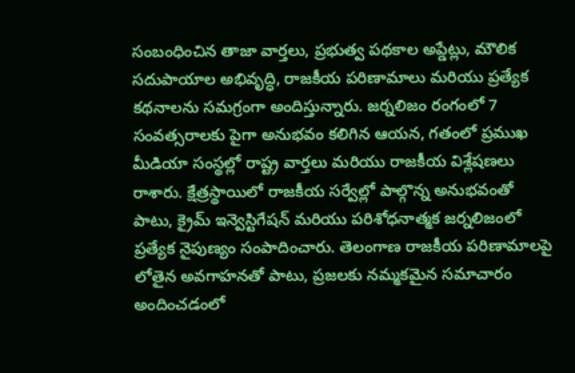సంబంధించిన తాజా వార్తలు, ప్రభుత్వ పథకాల అప్డేట్లు, మౌలిక సదుపాయాల అభివృద్ధి, రాజకీయ పరిణామాలు మరియు ప్రత్యేక కథనాలను సమగ్రంగా అందిస్తున్నారు. జర్నలిజం రంగంలో 7 సంవత్సరాలకు పైగా అనుభవం కలిగిన ఆయన, గతంలో ప్రముఖ మీడియా సంస్థల్లో రాష్ట్ర వార్తలు మరియు రాజకీయ విశ్లేషణలు రాశారు. క్షేత్రస్థాయిలో రాజకీయ సర్వేల్లో పాల్గొన్న అనుభవంతో పాటు, క్రైమ్ ఇన్వెస్టిగేషన్ మరియు పరిశోధనాత్మక జర్నలిజంలో ప్రత్యేక నైపుణ్యం సంపాదించారు. తెలంగాణ రాజకీయ పరిణామాలపై లోతైన అవగాహనతో పాటు, ప్రజలకు నమ్మకమైన సమాచారం అందించడంలో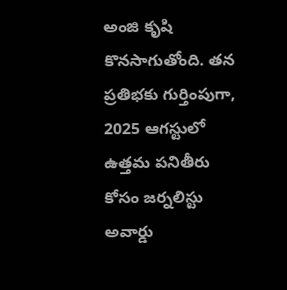అంజి కృషి కొనసాగుతోంది. తన ప్రతిభకు గుర్తింపుగా, 2025 ఆగస్టులో ఉత్తమ పనితీరు కోసం జర్నలిస్టు అవార్డు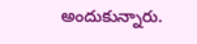అందుకున్నారు.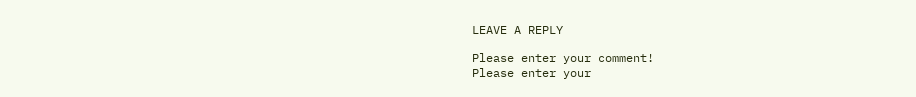LEAVE A REPLY

Please enter your comment!
Please enter your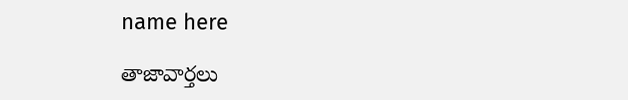name here

తాజావార్తలు